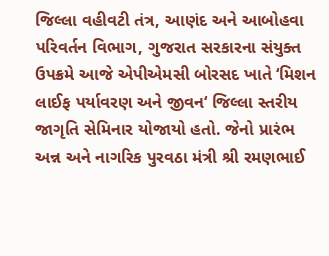જિલ્લા વહીવટી તંત્ર, આણંદ અને આબોહવા પરિવર્તન વિભાગ, ગુજરાત સરકારના સંયુક્ત ઉપક્રમે આજે એપીએમસી બોરસદ ખાતે ‘મિશન લાઈફ પર્યાવરણ અને જીવન‘ જિલ્લા સ્તરીય જાગૃતિ સેમિનાર યોજાયો હતો. જેનો પ્રારંભ અન્ન અને નાગરિક પુરવઠા મંત્રી શ્રી રમણભાઈ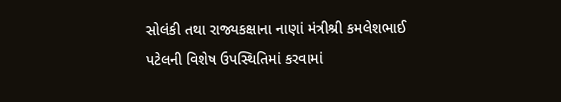સોલંકી તથા રાજ્યકક્ષાના નાણાં મંત્રીશ્રી કમલેશભાઈ પટેલની વિશેષ ઉપસ્થિતિમાં કરવામાં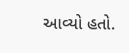આવ્યો હતો.